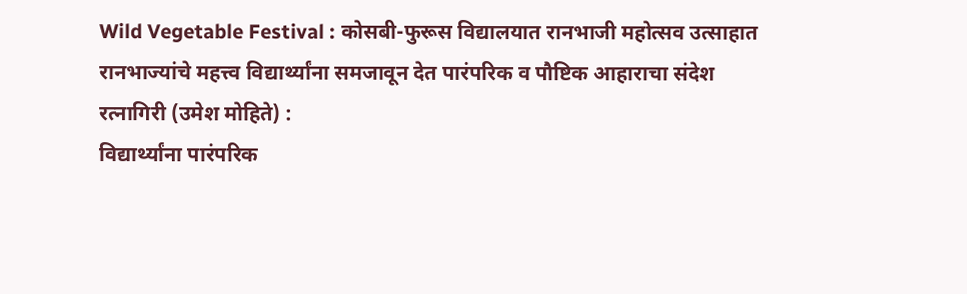Wild Vegetable Festival : कोसबी-फुरूस विद्यालयात रानभाजी महोत्सव उत्साहात
रानभाज्यांचे महत्त्व विद्यार्थ्यांना समजावून देत पारंपरिक व पौष्टिक आहाराचा संदेश
रत्नागिरी (उमेश मोहिते) :
विद्यार्थ्यांना पारंपरिक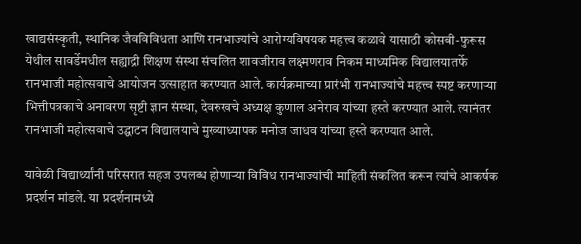खाद्यसंस्कृती, स्थानिक जैवविविधता आणि रानभाज्यांचे आरोग्यविषयक महत्त्व कळावे यासाठी कोसबी-फुरूस येथील सावर्डेमधील सह्याद्री शिक्षण संस्था संचलित शावजीराव लक्ष्मणराव निकम माध्यमिक विद्यालयातर्फे रानभाजी महोत्सवाचे आयोजन उत्साहात करण्यात आले. कार्यक्रमाच्या प्रारंभी रानभाज्यांचे महत्त्व स्पष्ट करणाऱ्या भित्तीपत्रकाचे अनावरण सृष्टी ज्ञान संस्था, देवरुखचे अध्यक्ष कुणाल अनेराव यांच्या हस्ते करण्यात आले. त्यानंतर रानभाजी महोत्सवाचे उद्घाटन विद्यालयाचे मुख्याध्यापक मनोज जाधव यांच्या हस्ते करण्यात आले.

यावेळी विद्यार्थ्यांनी परिसरात सहज उपलब्ध होणाऱ्या विविध रानभाज्यांची माहिती संकलित करून त्यांचे आकर्षक प्रदर्शन मांडले. या प्रदर्शनामध्ये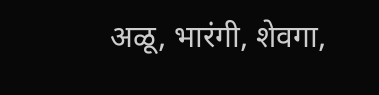अळू, भारंगी, शेवगा,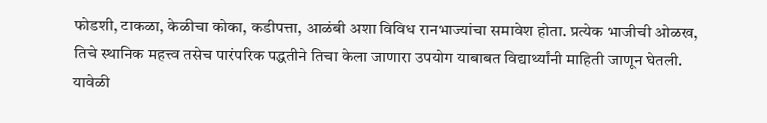फोडशी, टाकळा, केळीचा कोका, कडीपत्ता, आळंबी अशा विविध रानभाज्यांचा समावेश होता. प्रत्येक भाजीची ओळख, तिचे स्थानिक महत्त्व तसेच पारंपरिक पद्धतीने तिचा केला जाणारा उपयोग याबाबत विद्यार्थ्यांनी माहिती जाणून घेतली. यावेळी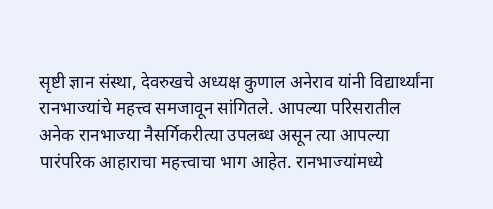सृष्टी ज्ञान संस्था, देवरुखचे अध्यक्ष कुणाल अनेराव यांनी विद्यार्थ्यांना रानभाज्यांचे महत्त्व समजावून सांगितले. आपल्या परिसरातील अनेक रानभाज्या नैसर्गिकरीत्या उपलब्ध असून त्या आपल्या पारंपरिक आहाराचा महत्त्वाचा भाग आहेत. रानभाज्यांमध्ये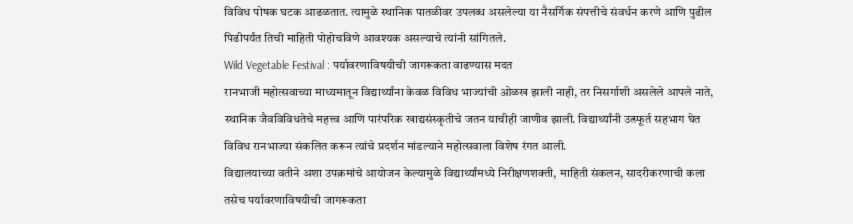विविध पोषक घटक आढळतात. त्यामुळे स्थानिक पातळीवर उपलब्ध असलेल्या या नैसर्गिक संपत्तीचे संवर्धन करणे आणि पुढील पिढीपर्यंत तिची माहिती पोहोचविणे आवश्यक असल्याचे त्यांनी सांगितले.
Wild Vegetable Festival : पर्यावरणाविषयीची जागरूकता वाढण्यास मदत
रानभाजी महोत्सवाच्या माध्यमातून विद्यार्थ्यांना केवळ विविध भाज्यांची ओळख झाली नाही, तर निसर्गाशी असलेले आपले नाते, स्थानिक जैवविविधतेचे महत्त्व आणि पारंपरिक खाद्यसंस्कृतीचे जतन याचीही जाणीव झाली. विद्यार्थ्यांनी उत्स्फूर्त सहभाग घेत विविध रानभाज्या संकलित करून त्यांचे प्रदर्शन मांडल्याने महोत्सवाला विशेष रंगत आली.
विद्यालयाच्या वतीने अशा उपक्रमांचे आयोजन केल्यामुळे विद्यार्थ्यांमध्ये निरीक्षणशक्ती, माहिती संकलन, सादरीकरणाची कला तसेच पर्यावरणाविषयीची जागरूकता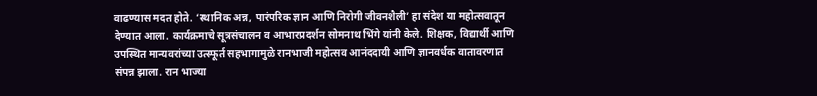वाढण्यास मदत होते. ‘स्थानिक अन्न, पारंपरिक ज्ञान आणि निरोगी जीवनशैली’ हा संदेश या महोत्सवातून देण्यात आला. कार्यक्रमाचे सूत्रसंचालन व आभारप्रदर्शन सोमनाथ भिंगे यांनी केले. शिक्षक, विद्यार्थी आणि उपस्थित मान्यवरांच्या उत्स्फूर्त सहभागामुळे रानभाजी महोत्सव आनंददायी आणि ज्ञानवर्धक वातावरणात संपन्न झाला. रान भाज्या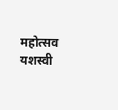महोत्सव यशस्वी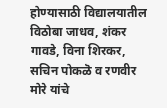होण्यासाठी विद्यालयातील विठोबा जाधव, शंकर गावडे, विना शिरकर, सचिन पोकळॆ व रणवीर मोरे यांचे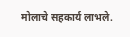मोलाचे सहकार्य लाभले.